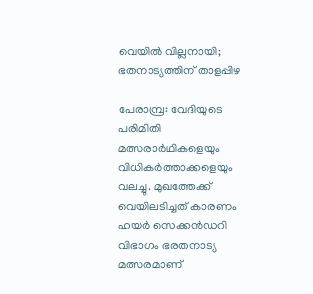വെയിൽ വില്ലനായി; ഭതനാട്യത്തിന് താളപ്പിഴ

പേരാമ്പ്ര: വേദിയുടെ പരിമിതി മത്സരാർഥികളെയും വിധികർത്താക്കളെയും വലച്ചു. മുഖത്തേക്ക് വെയിലടിച്ചത് കാരണം ഹയർ സെക്കൻഡറി വിഭാഗം ഭരതനാട്യ മത്സരമാണ്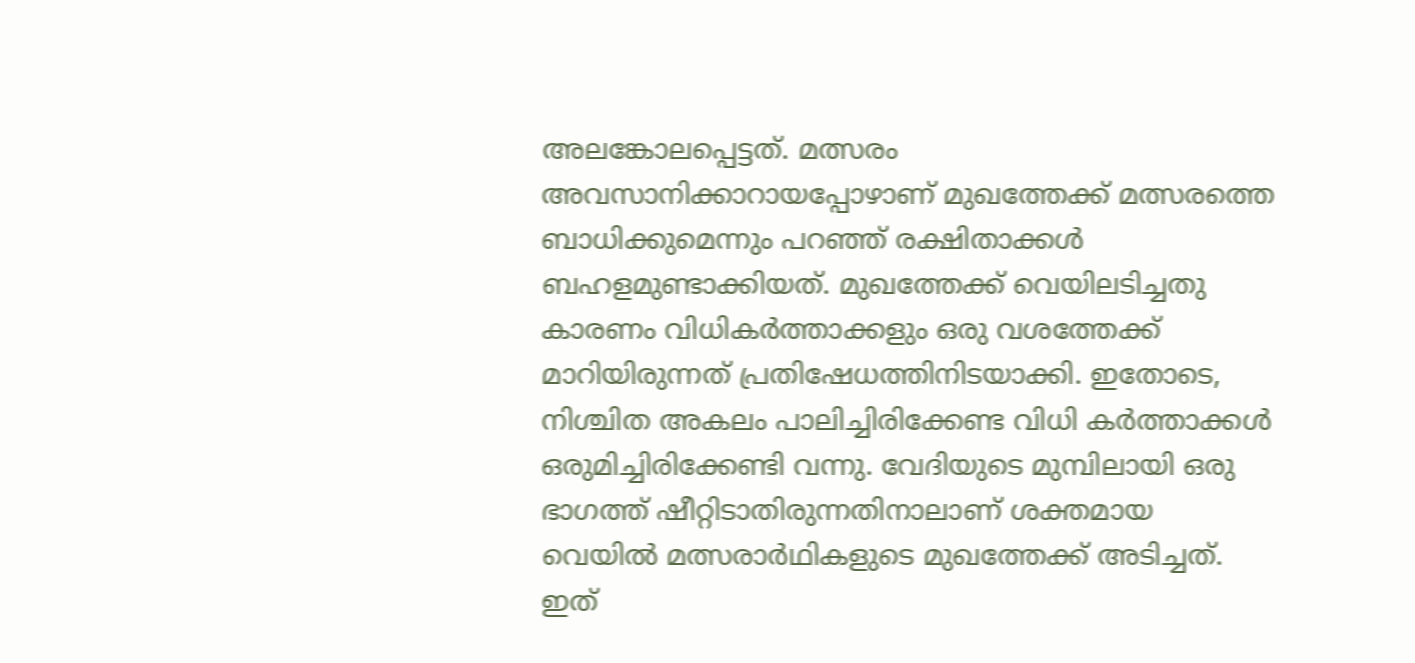അലങ്കോലപ്പെട്ടത്. മത്സരം അവസാനിക്കാറായപ്പോഴാണ് മുഖത്തേക്ക് മത്സരത്തെ ബാധിക്കുമെന്നും പറഞ്ഞ് രക്ഷിതാക്കൾ ബഹളമുണ്ടാക്കിയത്. മുഖത്തേക്ക് വെയിലടിച്ചതു കാരണം വിധികർത്താക്കളും ഒരു വശത്തേക്ക് മാറിയിരുന്നത് പ്രതിഷേധത്തിനിടയാക്കി. ഇതോടെ, നിശ്ചിത അകലം പാലിച്ചിരിക്കേണ്ട വിധി കർത്താക്കൾ ഒരുമിച്ചിരിക്കേണ്ടി വന്നു. വേദിയുടെ മുമ്പിലായി ഒരു ഭാഗത്ത് ഷീറ്റിടാതിരുന്നതിനാലാണ് ശക്തമായ വെയിൽ മത്സരാർഥികളുടെ മുഖത്തേക്ക് അടിച്ചത്. ഇത്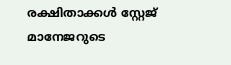രക്ഷിതാക്കൾ സ്റ്റേജ് മാനേജറുടെ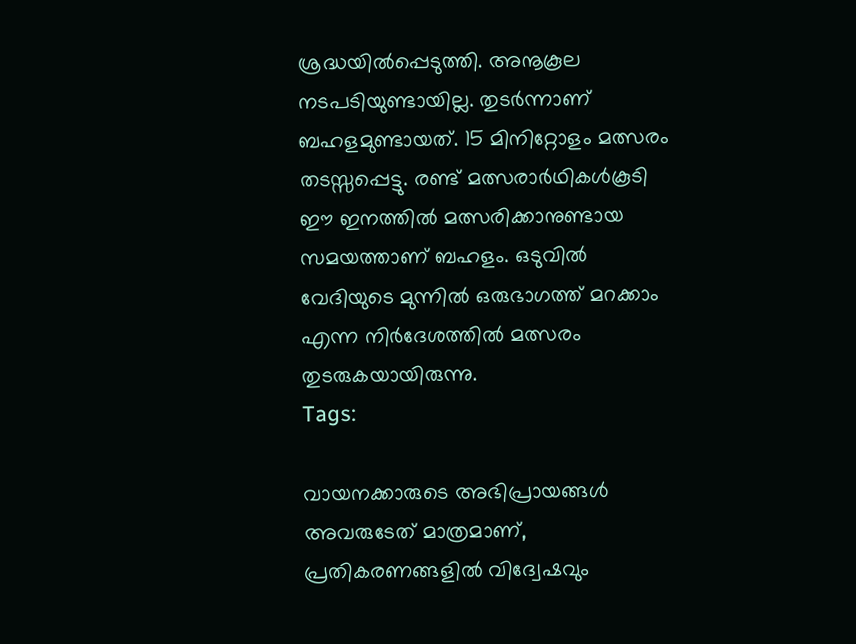ശ്രദ്ധയിൽപ്പെടുത്തി. അനൂകൂല നടപടിയുണ്ടായില്ല. തുടർന്നാണ് ബഹളമുണ്ടായത്. 15 മിനിറ്റോളം മത്സരം തടസ്സപ്പെട്ടു. രണ്ട് മത്സരാർഥികൾകൂടി ഈ ഇനത്തിൽ മത്സരിക്കാനുണ്ടായ സമയത്താണ് ബഹളം. ഒടുവിൽ വേദിയുടെ മുന്നിൽ ഒരുഭാഗത്ത് മറക്കാം എന്ന നിർദേശത്തിൽ മത്സരം തുടരുകയായിരുന്നു.
Tags:

വായനക്കാരുടെ അഭിപ്രായങ്ങള്‍ അവരുടേത് മാത്രമാണ്, പ്രതികരണങ്ങളിൽ വിദ്വേഷവും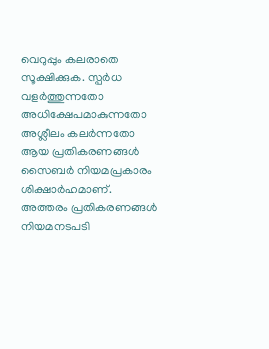വെറുപ്പും കലരാതെ സൂക്ഷിക്കുക. സ്പർധ വളർത്തുന്നതോ അധിക്ഷേപമാകുന്നതോ അശ്ലീലം കലർന്നതോ ആയ പ്രതികരണങ്ങൾ സൈബർ നിയമപ്രകാരം ശിക്ഷാർഹമാണ്. അത്തരം പ്രതികരണങ്ങൾ നിയമനടപടി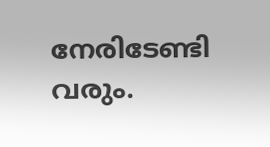നേരിടേണ്ടി വരും.